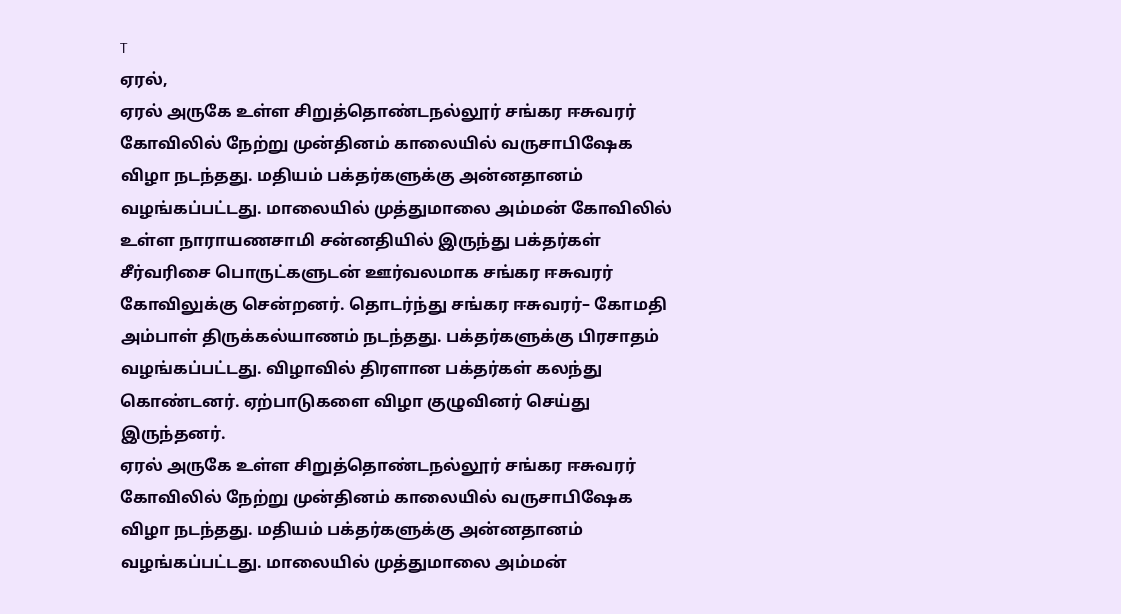T
ஏரல்,
ஏரல் அருகே உள்ள சிறுத்தொண்டநல்லூர் சங்கர ஈசுவரர் கோவிலில் நேற்று முன்தினம் காலையில் வருசாபிஷேக விழா நடந்தது. மதியம் பக்தர்களுக்கு அன்னதானம் வழங்கப்பட்டது. மாலையில் முத்துமாலை அம்மன் கோவிலில் உள்ள நாராயணசாமி சன்னதியில் இருந்து பக்தர்கள் சீர்வரிசை பொருட்களுடன் ஊர்வலமாக சங்கர ஈசுவரர் கோவிலுக்கு சென்றனர். தொடர்ந்து சங்கர ஈசுவரர்– கோமதி அம்பாள் திருக்கல்யாணம் நடந்தது. பக்தர்களுக்கு பிரசாதம் வழங்கப்பட்டது. விழாவில் திரளான பக்தர்கள் கலந்து கொண்டனர். ஏற்பாடுகளை விழா குழுவினர் செய்து இருந்தனர்.
ஏரல் அருகே உள்ள சிறுத்தொண்டநல்லூர் சங்கர ஈசுவரர் கோவிலில் நேற்று முன்தினம் காலையில் வருசாபிஷேக விழா நடந்தது. மதியம் பக்தர்களுக்கு அன்னதானம் வழங்கப்பட்டது. மாலையில் முத்துமாலை அம்மன்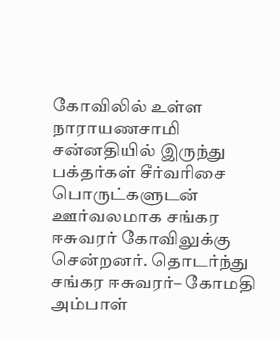கோவிலில் உள்ள நாராயணசாமி சன்னதியில் இருந்து பக்தர்கள் சீர்வரிசை பொருட்களுடன் ஊர்வலமாக சங்கர ஈசுவரர் கோவிலுக்கு சென்றனர். தொடர்ந்து சங்கர ஈசுவரர்– கோமதி அம்பாள்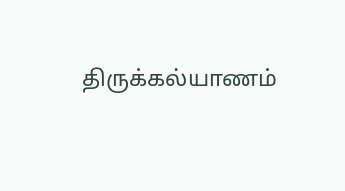திருக்கல்யாணம்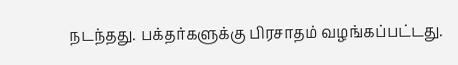நடந்தது. பக்தர்களுக்கு பிரசாதம் வழங்கப்பட்டது.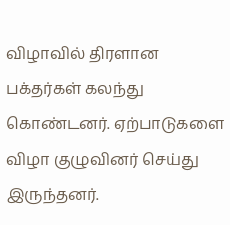விழாவில் திரளான பக்தர்கள் கலந்து கொண்டனர். ஏற்பாடுகளை விழா குழுவினர் செய்து இருந்தனர்.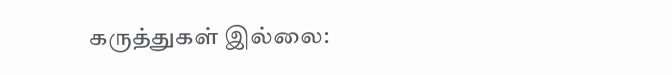கருத்துகள் இல்லை: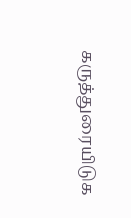கருத்துரையிடுக